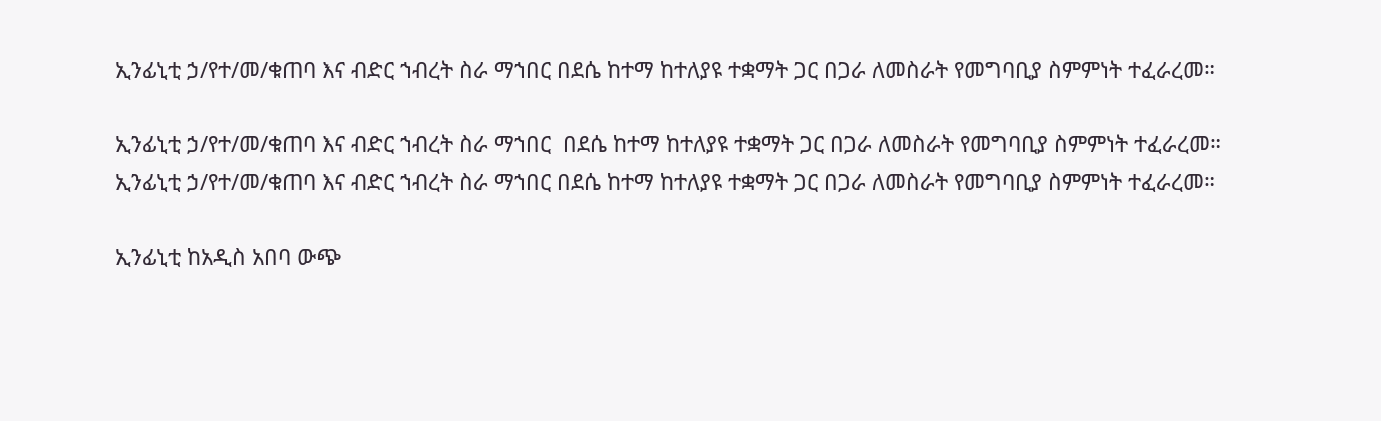ኢንፊኒቲ ኃ/የተ/መ/ቁጠባ እና ብድር ኀብረት ስራ ማኀበር በደሴ ከተማ ከተለያዩ ተቋማት ጋር በጋራ ለመስራት የመግባቢያ ስምምነት ተፈራረመ።

ኢንፊኒቲ ኃ/የተ/መ/ቁጠባ እና ብድር ኀብረት ስራ ማኀበር  በደሴ ከተማ ከተለያዩ ተቋማት ጋር በጋራ ለመስራት የመግባቢያ ስምምነት ተፈራረመ።
ኢንፊኒቲ ኃ/የተ/መ/ቁጠባ እና ብድር ኀብረት ስራ ማኀበር በደሴ ከተማ ከተለያዩ ተቋማት ጋር በጋራ ለመስራት የመግባቢያ ስምምነት ተፈራረመ።

ኢንፊኒቲ ከአዲስ አበባ ውጭ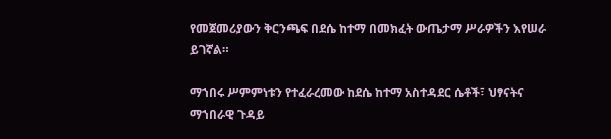የመጀመሪያውን ቅርንጫፍ በደሴ ከተማ በመክፈት ውጤታማ ሥራዎችን እየሠራ ይገኛል።

ማኀበሩ ሥምምነቱን የተፈራረመው ከደሴ ከተማ አስተዳደር ሴቶች፣ ህፃናትና ማኀበራዊ ጉዳይ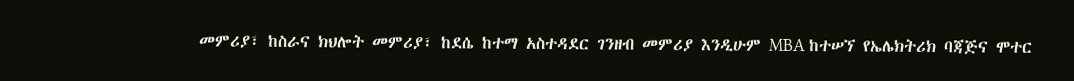መምሪያ፣ ከስራና ክህሎት መምሪያ፣ ከደሴ ከተማ አስተዳደር ገንዘብ መምሪያ እንዲሁም MBA ከተሠኘ የኤሌክትሪክ ባጃጅና ሞተር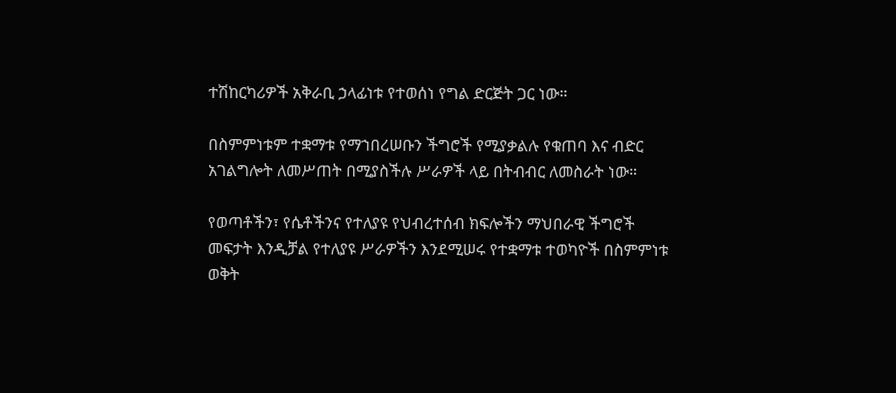ተሽከርካሪዎች አቅራቢ ኃላፊነቱ የተወሰነ የግል ድርጅት ጋር ነው።

በስምምነቱም ተቋማቱ የማኀበረሠቡን ችግሮች የሚያቃልሉ የቁጠባ እና ብድር አገልግሎት ለመሥጠት በሚያስችሉ ሥራዎች ላይ በትብብር ለመስራት ነው።

የወጣቶችን፣ የሴቶችንና የተለያዩ የህብረተሰብ ክፍሎችን ማህበራዊ ችግሮች መፍታት እንዲቻል የተለያዩ ሥራዎችን እንደሚሠሩ የተቋማቱ ተወካዮች በስምምነቱ ወቅት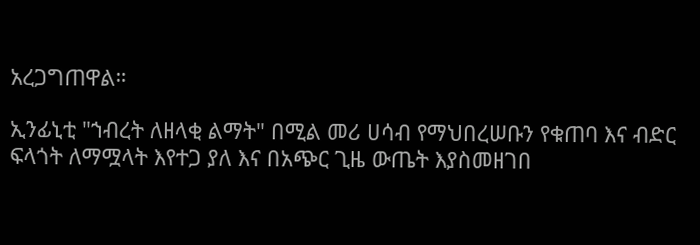አረጋግጠዋል።

ኢንፊኒቲ "ኀብረት ለዘላቂ ልማት" በሚል መሪ ሀሳብ የማህበረሠቡን የቁጠባ እና ብድር ፍላጎት ለማሟላት እየተጋ ያለ እና በአጭር ጊዜ ውጤት እያስመዘገበ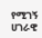የሚገኝ ሀገራዊ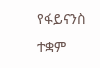የፋይናንስ ተቋም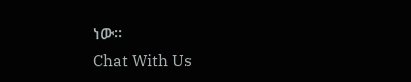ነው።
Chat With Us